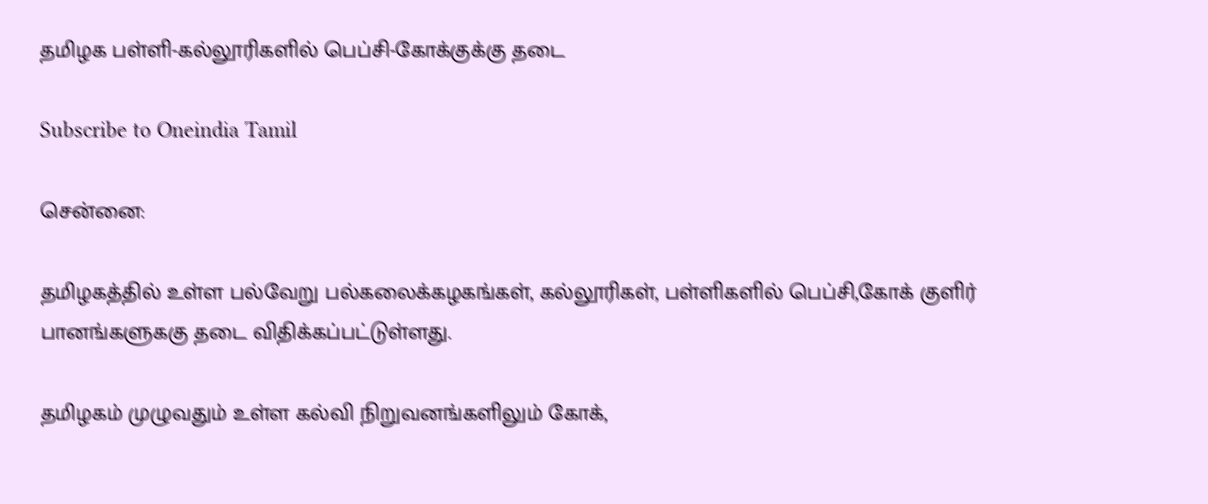தமிழக பள்ளி-கல்லூரிகளில் பெப்சி-கோக்குக்கு தடை

Subscribe to Oneindia Tamil

சென்னை:

தமிழகத்தில் உள்ள பல்வேறு பல்கலைக்கழகங்கள், கல்லூரிகள், பள்ளிகளில் பெப்சி,கோக் குளிர் பானங்களுககு தடை விதிக்கப்பட்டுள்ளது.

தமிழகம் முழுவதும் உள்ள கல்வி நிறுவனங்களிலும் கோக்,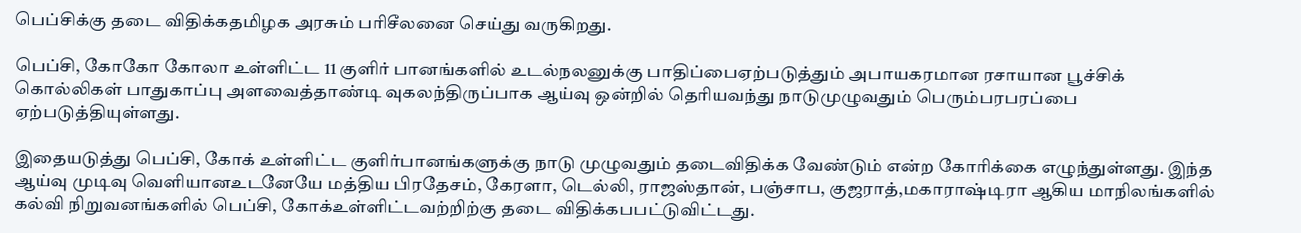பெப்சிக்கு தடை விதிக்கதமிழக அரசும் பரிசீலனை செய்து வருகிறது.

பெப்சி, கோகோ கோலா உள்ளிட்ட 11 குளிர் பானங்களில் உடல்நலனுக்கு பாதிப்பைஏற்படுத்தும் அபாயகரமான ரசாயான பூச்சிக் கொல்லிகள் பாதுகாப்பு அளவைத்தாண்டி வுகலந்திருப்பாக ஆய்வு ஒன்றில் தெரியவந்து நாடுமுழுவதும் பெரும்பரபரப்பை ஏற்படுத்தியுள்ளது.

இதையடுத்து பெப்சி, கோக் உள்ளிட்ட குளிர்பானங்களுக்கு நாடு முழுவதும் தடைவிதிக்க வேண்டும் என்ற கோரிக்கை எழுந்துள்ளது. இந்த ஆய்வு முடிவு வெளியானஉடனேயே மத்திய பிரதேசம், கேரளா, டெல்லி, ராஜஸ்தான், பஞ்சாப, குஜராத்,மகாராஷ்டிரா ஆகிய மாநிலங்களில் கல்வி நிறுவனங்களில் பெப்சி, கோக்உள்ளிட்டவற்றிற்கு தடை விதிக்கபபட்டுவிட்டது.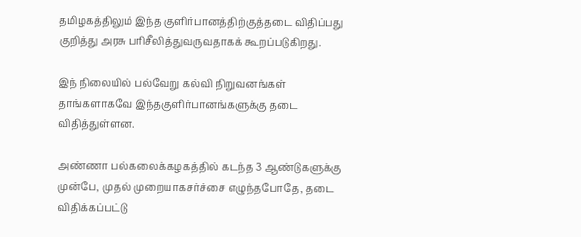தமிழகத்திலும் இந்த குளிர்பானத்திற்குத்தடை விதிப்பது குறித்து அரசு பரிசீலித்துவருவதாகக் கூறப்படுகிறது.

இந் நிலையில் பல்வேறு கல்வி நிறுவனங்கள் தாங்களாகவே இந்தகுளிர்பானங்களுக்கு தடை விதித்துள்ளன.

அண்ணா பல்கலைக்கழகத்தில் கடந்த 3 ஆண்டுகளுக்கு முன்பே, முதல் முறையாகசர்ச்சை எழுந்தபோதே, தடை விதிக்கப்பட்டு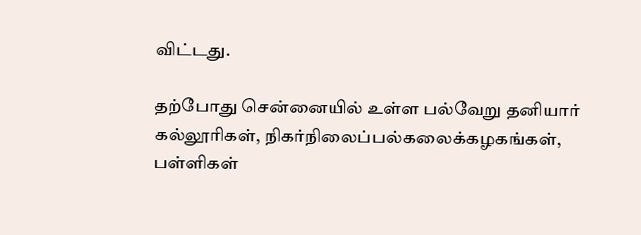விட்டது.

தற்போது சென்னையில் உள்ள பல்வேறு தனியார் கல்லூரிகள், நிகர்நிலைப்பல்கலைக்கழகங்கள், பள்ளிகள்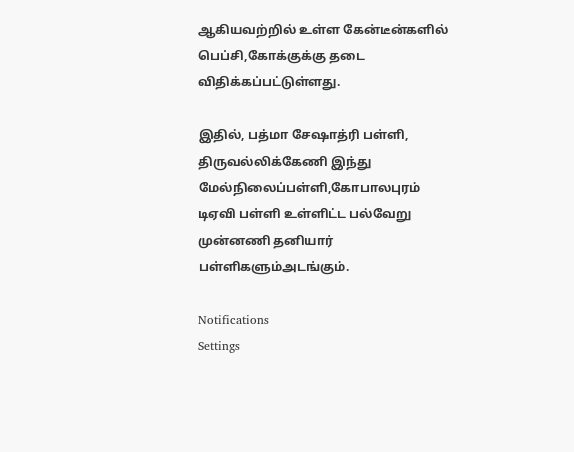ஆகியவற்றில் உள்ள கேன்டீன்களில் பெப்சி,கோக்குக்கு தடை விதிக்கப்பட்டுள்ளது.

இதில், பத்மா சேஷாத்ரி பள்ளி, திருவல்லிக்கேணி இந்து மேல்நிலைப்பள்ளி,கோபாலபுரம் டிஏவி பள்ளி உள்ளிட்ட பல்வேறு முன்னணி தனியார் பள்ளிகளும்அடங்கும்.

Notifications
Settings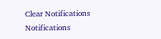Clear Notifications
Notifications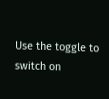Use the toggle to switch on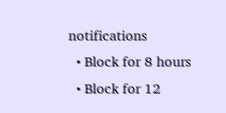notifications
  • Block for 8 hours
  • Block for 12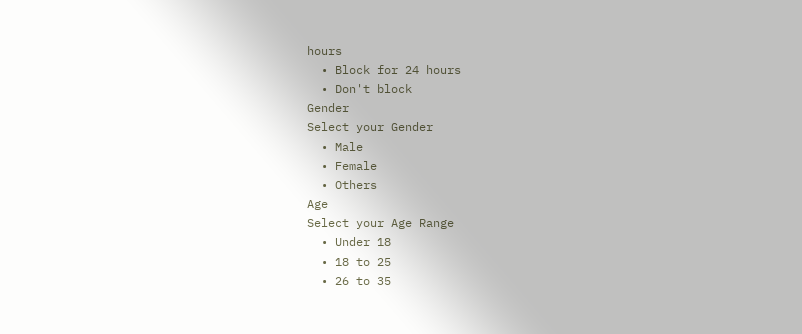hours
  • Block for 24 hours
  • Don't block
Gender
Select your Gender
  • Male
  • Female
  • Others
Age
Select your Age Range
  • Under 18
  • 18 to 25
  • 26 to 35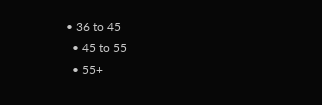• 36 to 45
  • 45 to 55
  • 55+